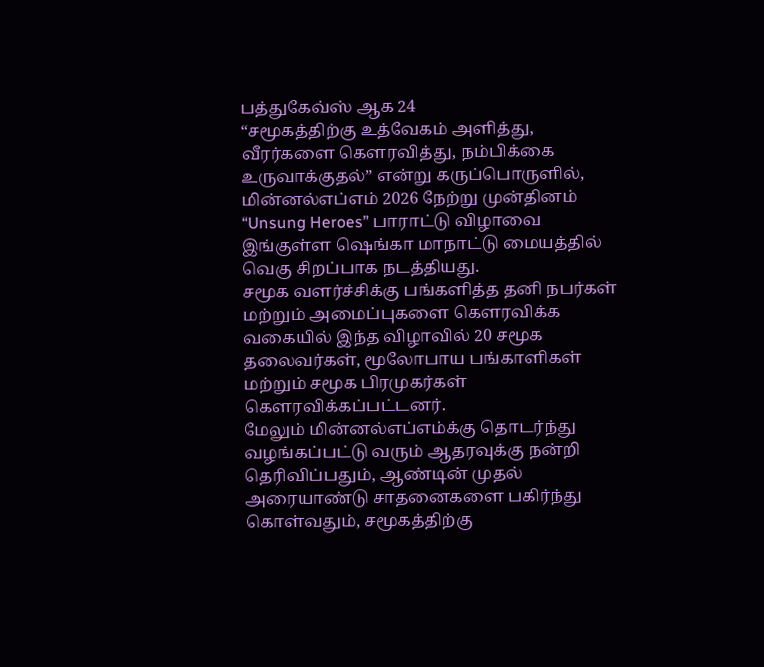பத்துகேவ்ஸ் ஆக 24
“சமூகத்திற்கு உத்வேகம் அளித்து, வீரர்களை கௌரவித்து, நம்பிக்கை உருவாக்குதல்” என்று கருப்பொருளில், மின்னல்எப்எம் 2026 நேற்று முன்தினம்
“Unsung Heroes” பாராட்டு விழாவை இங்குள்ள ஷெங்கா மாநாட்டு மையத்தில் வெகு சிறப்பாக நடத்தியது.
சமூக வளர்ச்சிக்கு பங்களித்த தனி நபர்கள் மற்றும் அமைப்புகளை கௌரவிக்க வகையில் இந்த விழாவில் 20 சமூக தலைவர்கள், மூலோபாய பங்காளிகள் மற்றும் சமூக பிரமுகர்கள் கௌரவிக்கப்பட்டனர்.
மேலும் மின்னல்எப்எம்க்கு தொடர்ந்து வழங்கப்பட்டு வரும் ஆதரவுக்கு நன்றி தெரிவிப்பதும், ஆண்டின் முதல் அரையாண்டு சாதனைகளை பகிர்ந்து கொள்வதும், சமூகத்திற்கு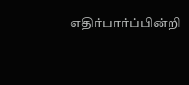எதிர்பார்ப்பின்றி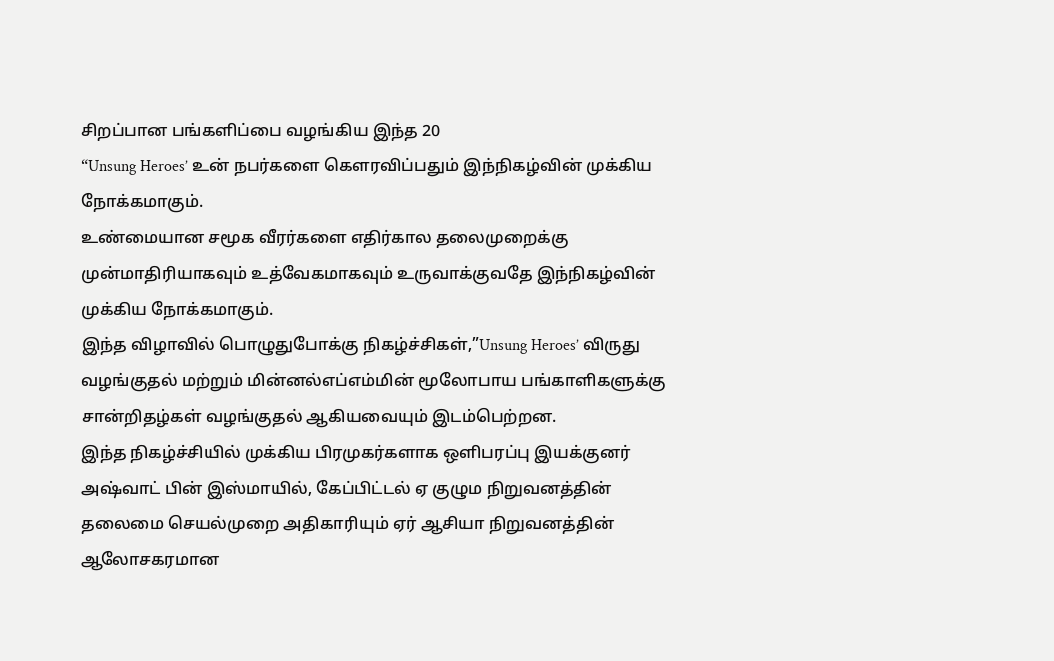சிறப்பான பங்களிப்பை வழங்கிய இந்த 20
“Unsung Heroes’ உன் நபர்களை கௌரவிப்பதும் இந்நிகழ்வின் முக்கிய நோக்கமாகும்.
உண்மையான சமூக வீரர்களை எதிர்கால தலைமுறைக்கு முன்மாதிரியாகவும் உத்வேகமாகவும் உருவாக்குவதே இந்நிகழ்வின் முக்கிய நோக்கமாகும்.
இந்த விழாவில் பொழுதுபோக்கு நிகழ்ச்சிகள்,”Unsung Heroes’ விருது வழங்குதல் மற்றும் மின்னல்எப்எம்மின் மூலோபாய பங்காளிகளுக்கு சான்றிதழ்கள் வழங்குதல் ஆகியவையும் இடம்பெற்றன.
இந்த நிகழ்ச்சியில் முக்கிய பிரமுகர்களாக ஒளிபரப்பு இயக்குனர் அஷ்வாட் பின் இஸ்மாயில், கேப்பிட்டல் ஏ குழும நிறுவனத்தின் தலைமை செயல்முறை அதிகாரியும் ஏர் ஆசியா நிறுவனத்தின் ஆலோசகரமான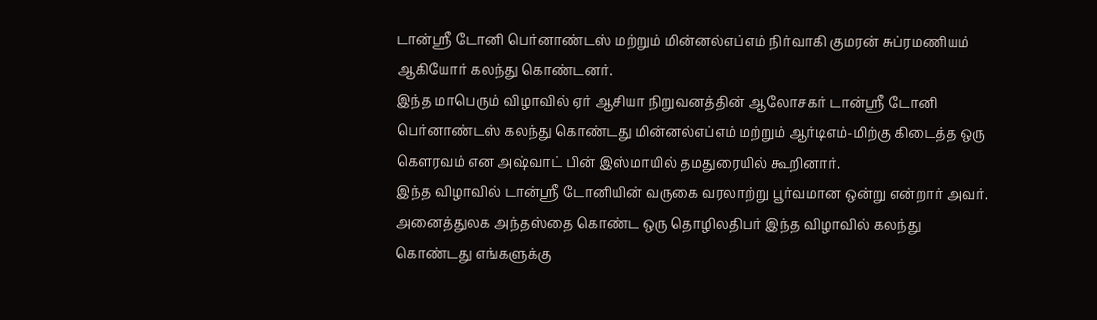டான்ஸ்ரீ டோனி பெர்னாண்டஸ் மற்றும் மின்னல்எப்எம் நிர்வாகி குமரன் சுப்ரமணியம் ஆகியோர் கலந்து கொண்டனர்.
இந்த மாபெரும் விழாவில் ஏர் ஆசியா நிறுவனத்தின் ஆலோசகர் டான்ஸ்ரீ டோனி பெர்னாண்டஸ் கலந்து கொண்டது மின்னல்எப்எம் மற்றும் ஆர்டிஎம்-மிற்கு கிடைத்த ஒரு கௌரவம் என அஷ்வாட் பின் இஸ்மாயில் தமதுரையில் கூறினார்.
இந்த விழாவில் டான்ஸ்ரீ டோனியின் வருகை வரலாற்று பூர்வமான ஒன்று என்றார் அவர்.
அனைத்துலக அந்தஸ்தை கொண்ட ஒரு தொழிலதிபர் இந்த விழாவில் கலந்து கொண்டது எங்களுக்கு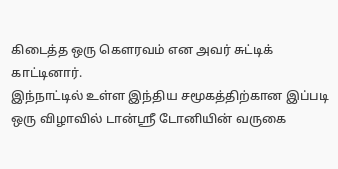கிடைத்த ஒரு கௌரவம் என அவர் சுட்டிக் காட்டினார்.
இந்நாட்டில் உள்ள இந்திய சமூகத்திற்கான இப்படி ஒரு விழாவில் டான்ஸ்ரீ டோனியின் வருகை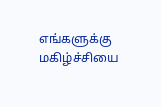எங்களுக்கு மகிழ்ச்சியை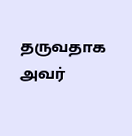தருவதாக அவர்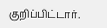குறிப்பிட்டார்.